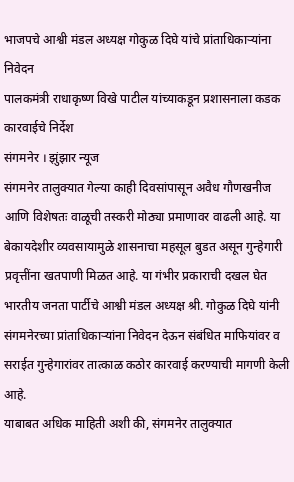भाजपचे आश्वी मंडल अध्यक्ष गोकुळ दिघे यांचे प्रांताधिकाऱ्यांना निवेदन
पालकमंत्री राधाकृष्ण विखे पाटील यांच्याकडून प्रशासनाला कडक कारवाईचे निर्देश
संगमनेर । झुंझार न्यूज
संगमनेर तालुक्यात गेल्या काही दिवसांपासून अवैध गौणखनीज आणि विशेषतः वाळूची तस्करी मोठ्या प्रमाणावर वाढली आहे. या बेकायदेशीर व्यवसायामुळे शासनाचा महसूल बुडत असून गुन्हेगारी प्रवृत्तींना खतपाणी मिळत आहे. या गंभीर प्रकाराची दखल घेत भारतीय जनता पार्टीचे आश्वी मंडल अध्यक्ष श्री. गोकुळ दिघे यांनी संगमनेरच्या प्रांताधिकाऱ्यांना निवेदन देऊन संबंधित माफियांवर व सराईत गुन्हेगारांवर तात्काळ कठोर कारवाई करण्याची मागणी केली आहे.
याबाबत अधिक माहिती अशी की, संगमनेर तालुक्यात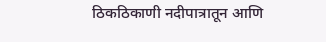ठिकठिकाणी नदीपात्रातून आणि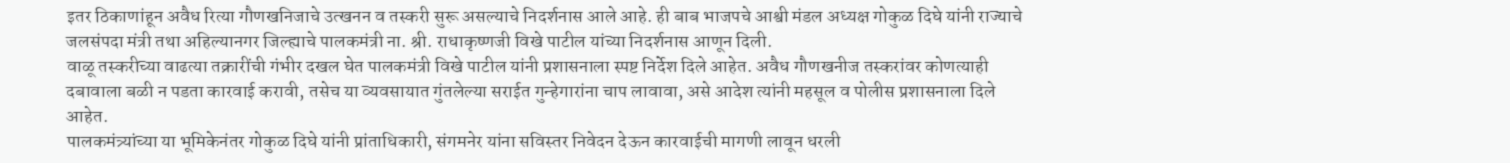इतर ठिकाणांहून अवैध रित्या गौणखनिजाचे उत्खनन व तस्करी सुरू असल्याचे निदर्शनास आले आहे. ही बाब भाजपचे आश्वी मंडल अध्यक्ष गोकुळ दिघे यांनी राज्याचे जलसंपदा मंत्री तथा अहिल्यानगर जिल्ह्याचे पालकमंत्री ना. श्री. राधाकृष्णजी विखे पाटील यांच्या निदर्शनास आणून दिली.
वाळू तस्करीच्या वाढत्या तक्रारींची गंभीर दखल घेत पालकमंत्री विखे पाटील यांनी प्रशासनाला स्पष्ट निर्देश दिले आहेत. अवैध गौणखनीज तस्करांवर कोणत्याही दबावाला बळी न पडता कारवाई करावी, तसेच या व्यवसायात गुंतलेल्या सराईत गुन्हेगारांना चाप लावावा, असे आदेश त्यांनी महसूल व पोलीस प्रशासनाला दिले आहेत.
पालकमंत्र्यांच्या या भूमिकेनंतर गोकुळ दिघे यांनी प्रांताधिकारी, संगमनेर यांना सविस्तर निवेदन देऊन कारवाईची मागणी लावून धरली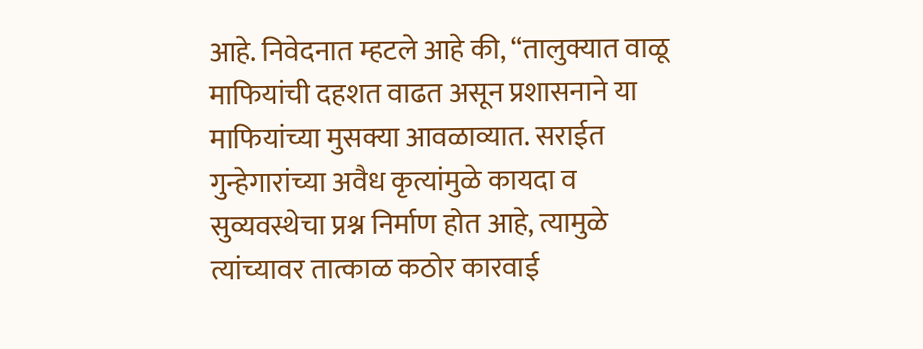आहे. निवेदनात म्हटले आहे की, “तालुक्यात वाळू माफियांची दहशत वाढत असून प्रशासनाने या माफियांच्या मुसक्या आवळाव्यात. सराईत गुन्हेगारांच्या अवैध कृत्यांमुळे कायदा व सुव्यवस्थेचा प्रश्न निर्माण होत आहे, त्यामुळे त्यांच्यावर तात्काळ कठोर कारवाई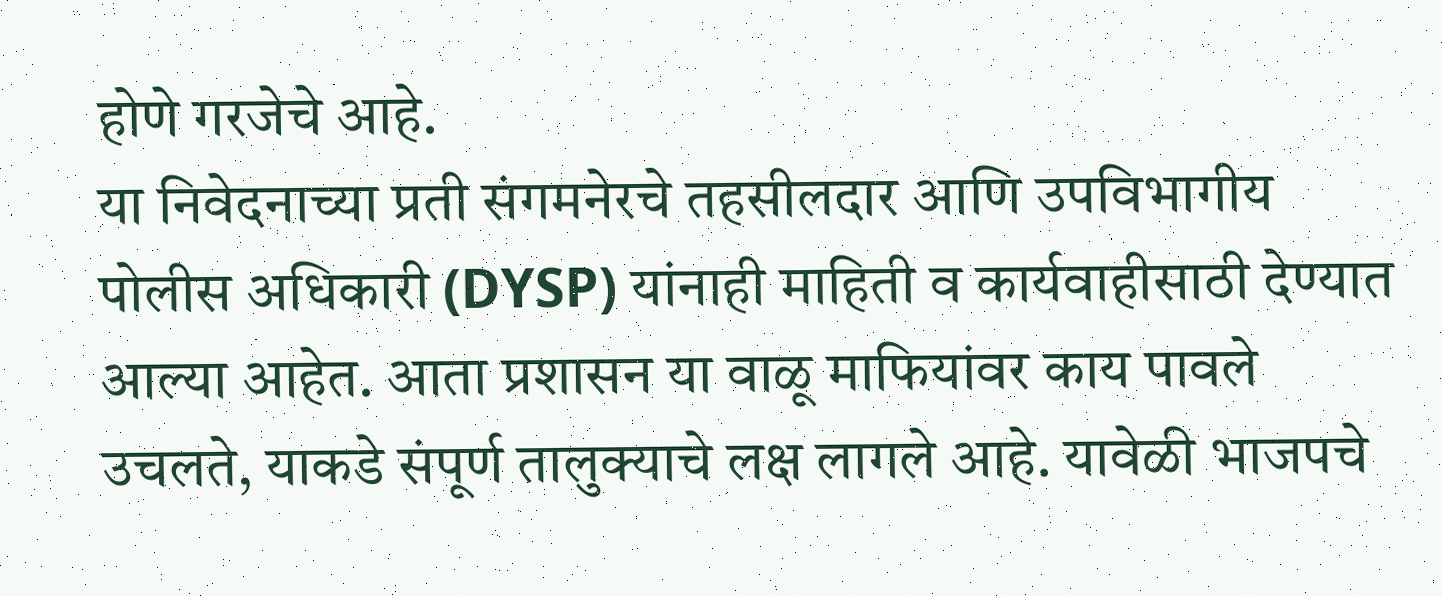होणे गरजेचे आहे.
या निवेदनाच्या प्रती संगमनेरचे तहसीलदार आणि उपविभागीय पोलीस अधिकारी (DYSP) यांनाही माहिती व कार्यवाहीसाठी देण्यात आल्या आहेत. आता प्रशासन या वाळू माफियांवर काय पावले उचलते, याकडे संपूर्ण तालुक्याचे लक्ष लागले आहे. यावेळी भाजपचे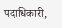पदाधिकारी,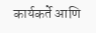कार्यकर्ते आणि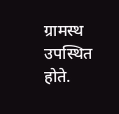ग्रामस्थ उपस्थित होते.